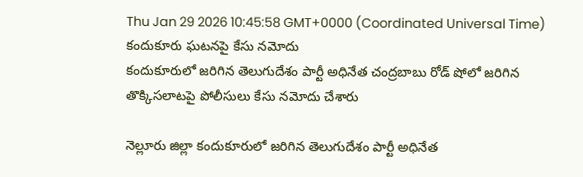Thu Jan 29 2026 10:45:58 GMT+0000 (Coordinated Universal Time)
కందుకూరు ఘటనపై కేసు నమోదు
కందుకూరులో జరిగిన తెలుగుదేశం పార్టీ అధినేత చంద్రబాబు రోడ్ షోలో జరిగిన తొక్కిసలాటపై పోలీసులు కేసు నమోదు చేశారు

నెల్లూరు జిల్లా కందుకూరులో జరిగిన తెలుగుదేశం పార్టీ అధినేత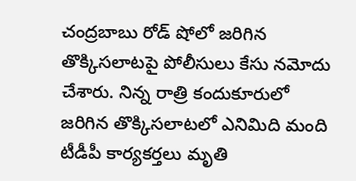చంద్రబాబు రోడ్ షోలో జరిగిన తొక్కిసలాటపై పోలీసులు కేసు నమోదు చేశారు. నిన్న రాత్రి కందుకూరులో జరిగిన తొక్కిసలాటలో ఎనిమిది మంది టీడీపీ కార్యకర్తలు మృతి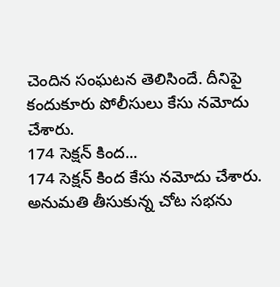చెందిన సంఘటన తెలిసిందే. దీనిపై కందుకూరు పోలీసులు కేసు నమోదు చేశారు.
174 సెక్షన్ కింద...
174 సెక్షన్ కింద కేసు నమోదు చేశారు. అనుమతి తీసుకున్న చోట సభను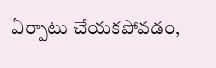ఏర్పాటు చేయకపోవడం,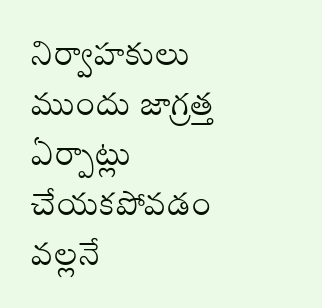నిర్వాహకులు ముందు జాగ్రత్త ఏర్పాట్లు చేయకపోవడం వల్లనే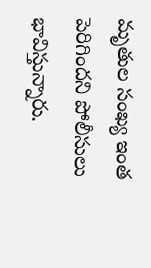మృతుల సంఖ్య ఇంత పెరిగిందని పోలీసులు భావిస్తున్నారు.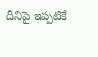దీనిపై ఇప్పటికే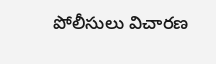పోలీసులు విచారణ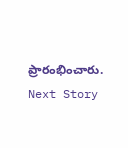ప్రారంభించారు.
Next Story